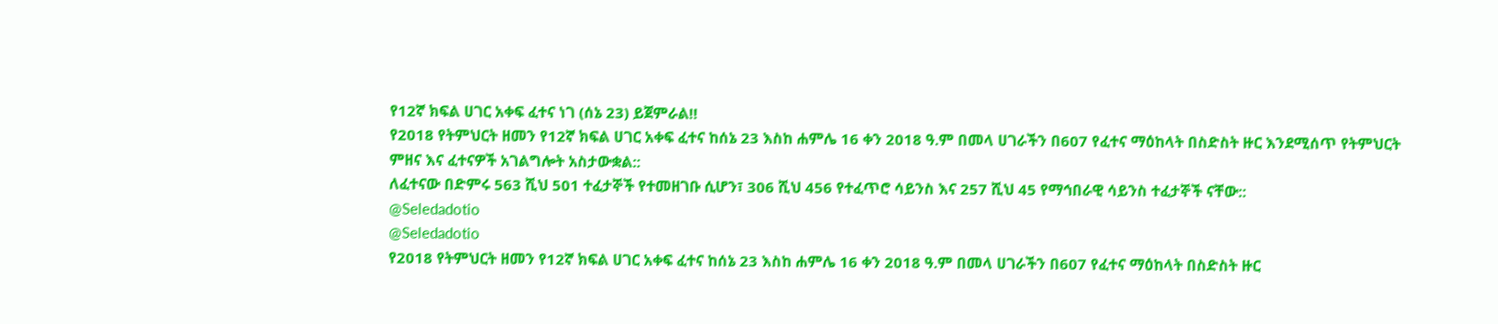የ12ኛ ክፍል ሀገር አቀፍ ፈተና ነገ (ሰኔ 23) ይጀምራል‼
የ2018 የትምህርት ዘመን የ12ኛ ክፍል ሀገር አቀፍ ፈተና ከሰኔ 23 እስከ ሐምሌ 16 ቀን 2018 ዓ.ም በመላ ሀገራችን በ607 የፈተና ማዕከላት በስድስት ዙር እንደሚሰጥ የትምህርት ምዘና እና ፈተናዎች አገልግሎት አስታውቋል::
ለፈተናው በድምሩ 563 ሺህ 501 ተፈታኞች የተመዘገቡ ሲሆን፣ 306 ሺህ 456 የተፈጥሮ ሳይንስ እና 257 ሺህ 45 የማኅበራዊ ሳይንስ ተፈታኞች ናቸው::
@Seledadotio
@Seledadotio
የ2018 የትምህርት ዘመን የ12ኛ ክፍል ሀገር አቀፍ ፈተና ከሰኔ 23 እስከ ሐምሌ 16 ቀን 2018 ዓ.ም በመላ ሀገራችን በ607 የፈተና ማዕከላት በስድስት ዙር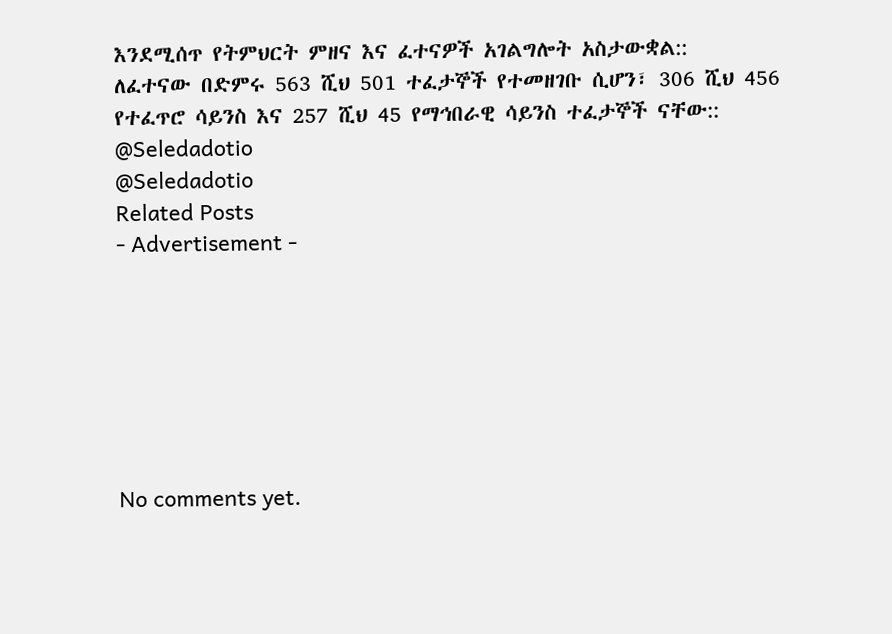እንደሚሰጥ የትምህርት ምዘና እና ፈተናዎች አገልግሎት አስታውቋል::
ለፈተናው በድምሩ 563 ሺህ 501 ተፈታኞች የተመዘገቡ ሲሆን፣ 306 ሺህ 456 የተፈጥሮ ሳይንስ እና 257 ሺህ 45 የማኅበራዊ ሳይንስ ተፈታኞች ናቸው::
@Seledadotio
@Seledadotio
Related Posts
- Advertisement -







No comments yet.